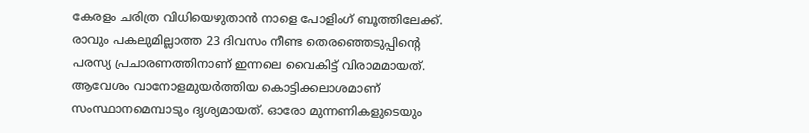കേരളം ചരിത്ര വിധിയെഴുതാൻ നാളെ പോളിംഗ് ബൂത്തിലേക്ക്. രാവും പകലുമില്ലാത്ത 23 ദിവസം നീണ്ട തെരഞ്ഞെടുപ്പിന്റെ പരസ്യ പ്രചാരണത്തിനാണ് ഇന്നലെ വൈകിട്ട് വിരാമമായത്. ആവേശം വാനോളമുയർത്തിയ കൊട്ടിക്കലാശമാണ് സംസ്ഥാനമെമ്പാടും ദൃശ്യമായത്. ഓരോ മുന്നണികളുടെയും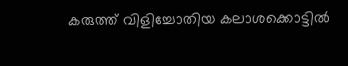കരുത്ത് വിളിച്ചോതിയ കലാശക്കൊട്ടിൽ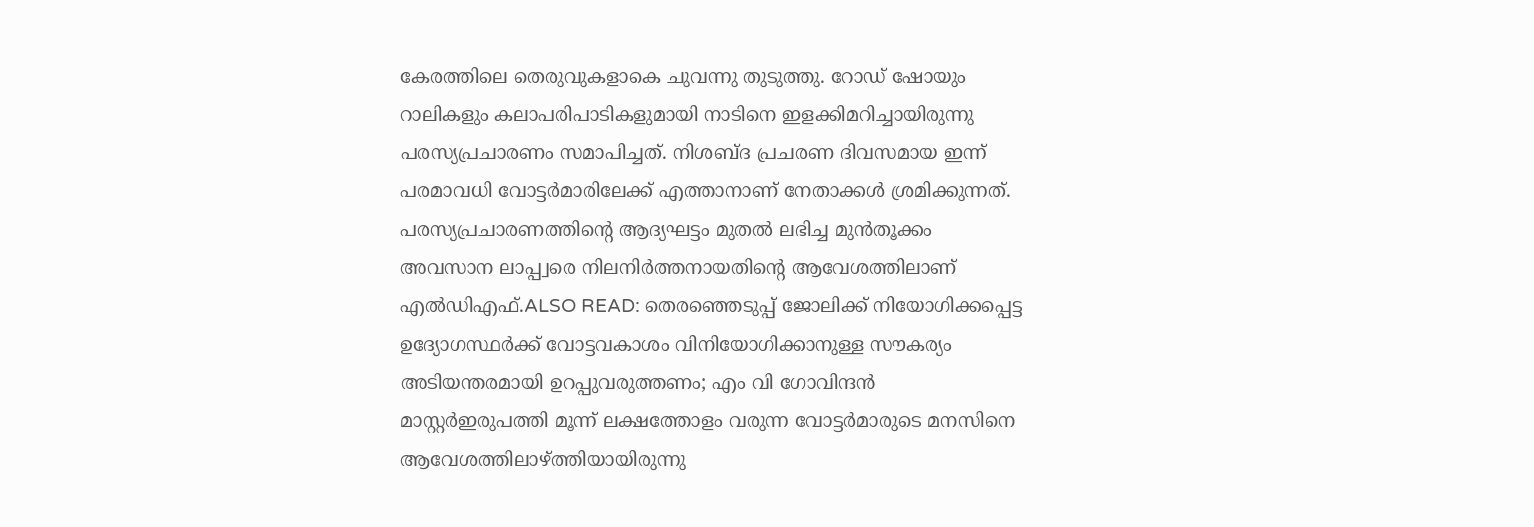കേരത്തിലെ തെരുവുകളാകെ ചുവന്നു തുടുത്തു. റോഡ് ഷോയും റാലികളും കലാപരിപാടികളുമായി നാടിനെ ഇളക്കിമറിച്ചായിരുന്നു പരസ്യപ്രചാരണം സമാപിച്ചത്. നിശബ്ദ പ്രചരണ ദിവസമായ ഇന്ന് പരമാവധി വോട്ടർമാരിലേക്ക് എത്താനാണ് നേതാക്കൾ ശ്രമിക്കുന്നത്. പരസ്യപ്രചാരണത്തിന്റെ ആദ്യഘട്ടം മുതൽ ലഭിച്ച മുൻതൂക്കം അവസാന ലാപ്പ്വരെ നിലനിർത്തനായതിന്റെ ആവേശത്തിലാണ് എൽഡിഎഫ്.ALSO READ: തെരഞ്ഞെടുപ്പ് ജോലിക്ക് നിയോഗിക്കപ്പെട്ട ഉദ്യോഗസ്ഥര്‍ക്ക് വോട്ടവകാശം വിനിയോഗിക്കാനുള്ള സൗകര്യം അടിയന്തരമായി ഉറപ്പുവരുത്തണം; എം വി ഗോവിന്ദന്‍ മാസ്റ്റര്‍ഇരുപത്തി മൂന്ന് ലക്ഷത്തോളം വരുന്ന വോട്ടർമാരുടെ മനസിനെ ആവേശത്തിലാഴ്ത്തിയായിരുന്നു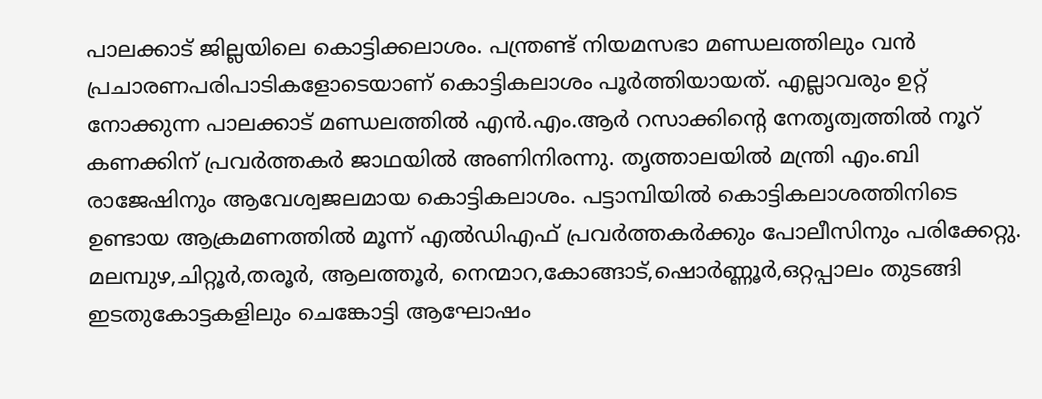പാലക്കാട് ജില്ലയിലെ കൊട്ടിക്കലാശം. പന്ത്രണ്ട് നിയമസഭാ മണ്ഡലത്തിലും വൻ പ്രചാരണപരിപാടികളോടെയാണ് കൊട്ടികലാശം പൂർത്തിയായത്. എല്ലാവരും ഉറ്റ് നോക്കുന്ന പാലക്കാട് മണ്ഡലത്തിൽ എൻ.എം.ആർ റസാക്കിന്റെ നേതൃത്വത്തിൽ നൂറ് കണക്കിന് പ്രവർത്തകർ ജാഥയിൽ അണിനിരന്നു. തൃത്താലയിൽ മന്ത്രി എം.ബി രാജേഷിനും ആവേശ്വജലമായ കൊട്ടികലാശം. പട്ടാമ്പിയിൽ കൊട്ടികലാശത്തിനിടെ ഉണ്ടായ ആക്രമണത്തിൽ മൂന്ന് എൽഡിഎഫ് പ്രവർത്തകർക്കും പോലീസിനും പരിക്കേറ്റു. മലമ്പുഴ,ചിറ്റൂർ,തരൂർ, ആലത്തൂർ, നെന്മാറ,കോങ്ങാട്,ഷൊർണ്ണൂർ,ഒറ്റപ്പാലം തുടങ്ങി ഇടതുകോട്ടകളിലും ചെങ്കോട്ടി ആഘോഷം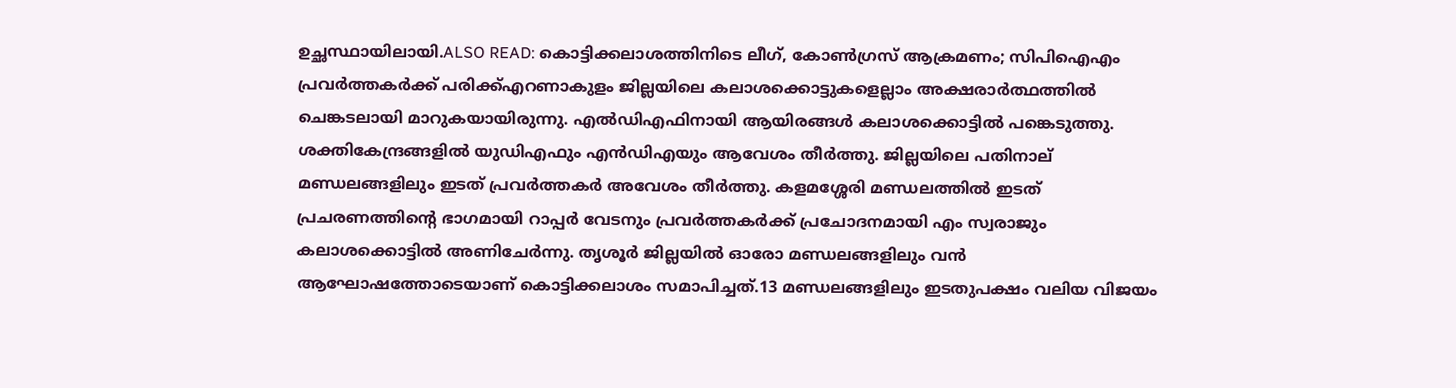ഉച്ഛസ്ഥായിലായി.ALSO READ: കൊട്ടിക്കലാശത്തിനിടെ ലീഗ്, കോൺഗ്രസ് ആക്രമണം; സിപിഐഎം പ്രവർത്തകർക്ക് പരിക്ക്എറണാകുളം ജില്ലയിലെ കലാശക്കൊട്ടുകളെല്ലാം അക്ഷരാർത്ഥത്തിൽ ചെങ്കടലായി മാറുകയായിരുന്നു. എൽഡിഎഫിനായി ആയിരങ്ങൾ കലാശക്കൊട്ടിൽ പങ്കെടുത്തു. ശക്തികേന്ദ്രങ്ങളിൽ യുഡിഎഫും എൻഡിഎയും ആവേശം തീർത്തു. ജില്ലയിലെ പതിനാല് മണ്ഡലങ്ങളിലും ഇടത് പ്രവർത്തകർ അവേശം തീർത്തു. കളമശ്ശേരി മണ്ഡലത്തിൽ ഇടത് പ്രചരണത്തിന്റെ ഭാഗമായി റാപ്പർ വേടനും പ്രവർത്തകർക്ക് പ്രചോദനമായി എം സ്വരാജും കലാശക്കൊട്ടിൽ അണിചേർന്നു. തൃശൂർ ജില്ലയിൽ ഓരോ മണ്ഡലങ്ങളിലും വൻ ആഘോഷത്തോടെയാണ് കൊട്ടിക്കലാശം സമാപിച്ചത്.13 മണ്ഡലങ്ങളിലും ഇടതുപക്ഷം വലിയ വിജയം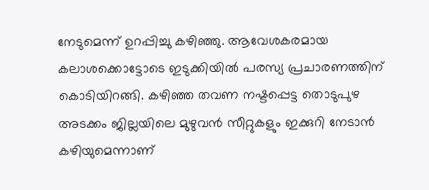നേടുമെന്ന് ഉറപ്പിച്ചു കഴിഞ്ഞു. ആവേശകരമായ കലാശക്കൊട്ടോടെ ഇടുക്കിയിൽ പരസ്യ പ്രചാരണത്തിന് കൊടിയിറങ്ങി. കഴിഞ്ഞ തവണ നഷ്ടപ്പെട്ട തൊടുപുഴ അടക്കം ജില്ലയിലെ മുഴുവൻ സീറ്റുകളും ഇക്കുറി നേടാൻ കഴിയുമെന്നാണ്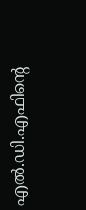എൽ.ഡി.എഫിൻ്റെ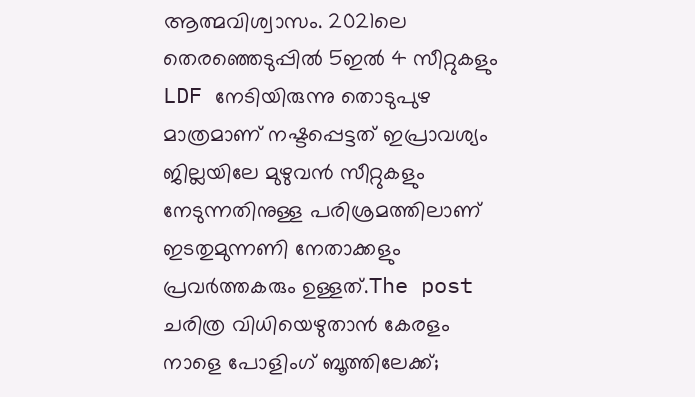ആത്മവിശ്വാസം. 2021ലെ തെരഞ്ഞെടുപ്പിൽ 5ഇൽ 4 സീറ്റുകളും LDF നേടിയിരുന്നു തൊടുപുഴ മാത്രമാണ് നഷ്ടപ്പെട്ടത് ഇപ്രാവശ്യം ജില്ലയിലേ മുഴുവൻ സീറ്റുകളും നേടുന്നതിനുള്ള പരിശ്രമത്തിലാണ് ഇടതുമുന്നണി നേതാക്കളും പ്രവർത്തകരും ഉള്ളത്.The post ചരിത്ര വിധിയെഴുതാൻ കേരളം നാളെ പോളിംഗ് ബൂത്തിലേക്ക്;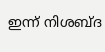ഇന്ന് നിശബ്ദ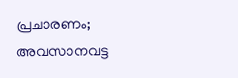പ്രചാരണം; അവസാനവട്ട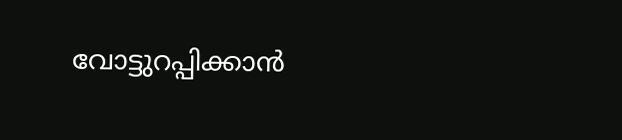വോട്ടുറപ്പിക്കാൻ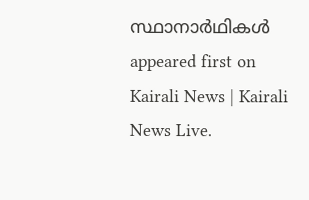സ്ഥാനാർഥികൾ appeared first on Kairali News | Kairali News Live.